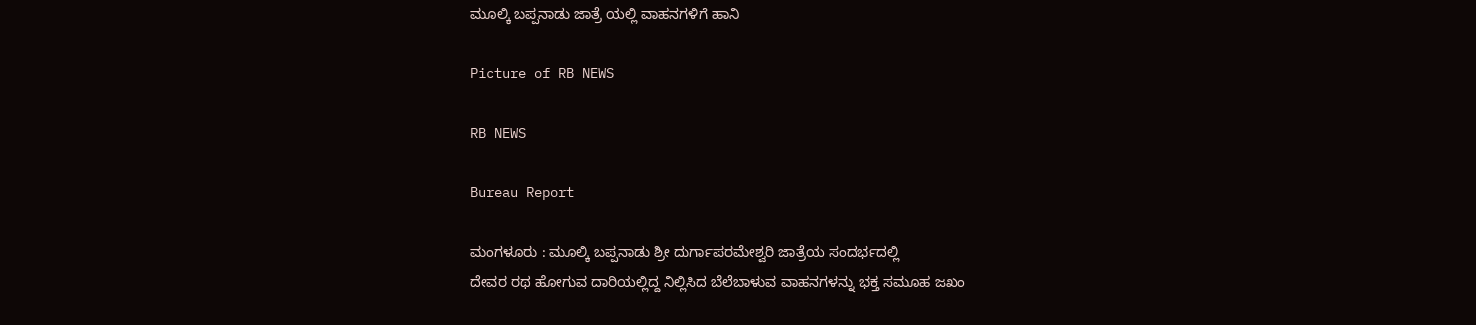ಮೂಲ್ಕಿ ಬಪ್ಪನಾಡು ಜಾತ್ರೆ ಯಲ್ಲಿ ವಾಹನಗಳಿಗೆ ಹಾನಿ

Picture of RB NEWS

RB NEWS

Bureau Report

ಮಂಗಳೂರು : ಮೂಲ್ಕಿ ಬಪ್ಪನಾಡು‌ ಶ್ರೀ ದುರ್ಗಾಪರಮೇಶ್ವರಿ ಜಾತ್ರೆಯ ಸಂದರ್ಭದಲ್ಲಿ
ದೇವರ ರಥ ಹೋಗುವ ದಾರಿಯಲ್ಲಿದ್ದ ನಿಲ್ಲಿಸಿದ ಬೆಲೆಬಾಳುವ ವಾಹನಗಳನ್ನು ಭಕ್ತ ಸಮೂಹ ಜಖಂ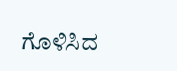ಗೊಳಿಸಿದ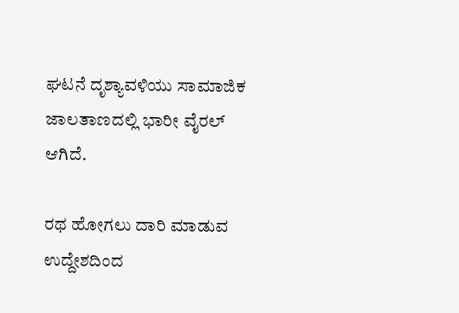ಘಟನೆ ದೃಶ್ಯಾವಳಿಯು ಸಾಮಾಜಿಕ ಜಾಲತಾಣದಲ್ಲಿ ಭಾರೀ ವೈರಲ್ ಆಗಿದೆ.

ರಥ ಹೋಗಲು ದಾರಿ ಮಾಡುವ ಉದ್ದೇಶದಿಂದ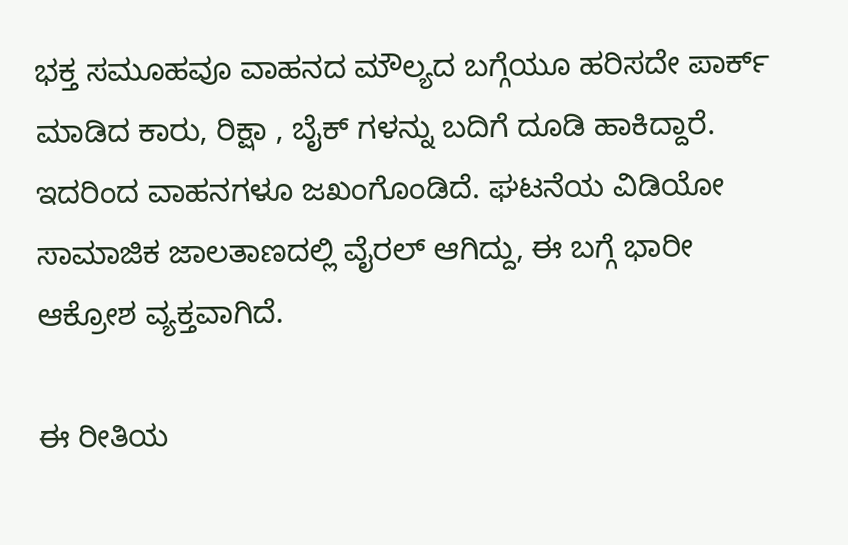ಭಕ್ತ ಸಮೂಹವೂ ವಾಹನದ ಮೌಲ್ಯದ ಬಗ್ಗೆಯೂ ಹರಿಸದೇ ಪಾರ್ಕ್ ಮಾಡಿದ ಕಾರು, ರಿಕ್ಷಾ , ಬೈಕ್ ಗಳನ್ನು ಬದಿಗೆ ದೂಡಿ ಹಾಕಿದ್ದಾರೆ. ಇದರಿಂದ ವಾಹನಗಳೂ ಜಖಂಗೊಂಡಿದೆ. ಘಟನೆಯ ವಿಡಿಯೋ ಸಾಮಾಜಿಕ ಜಾಲತಾಣದಲ್ಲಿ ವೈರಲ್ ಆಗಿದ್ದು, ಈ ಬಗ್ಗೆ ಭಾರೀ ಆಕ್ರೋಶ ವ್ಯಕ್ತವಾಗಿದೆ.

ಈ ರೀತಿಯ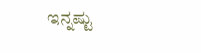ಇನ್ನಷ್ಟು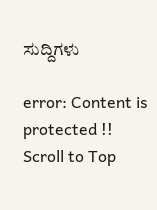ಸುದ್ದಿಗಳು

error: Content is protected !!
Scroll to Top